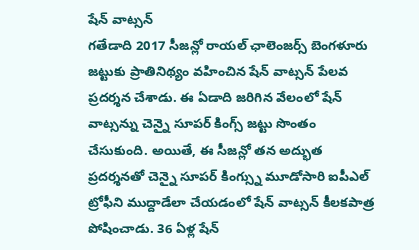షేన్ వాట్సన్
గతేడాది 2017 సీజన్లో రాయల్ ఛాలెంజర్స్ బెంగళూరు జట్టుకు ప్రాతినిథ్యం వహించిన షేన్ వాట్సన్ పేలవ ప్రదర్శన చేశాడు. ఈ ఏడాది జరిగిన వేలంలో షేన్ వాట్సన్ను చెన్నై సూపర్ కింగ్స్ జట్టు సొంతం చేసుకుంది. అయితే, ఈ సీజన్లో తన అద్భుత ప్రదర్శనతో చెన్నై సూపర్ కింగ్స్ను మూడోసారి ఐపీఎల్ ట్రోఫీని ముద్దాడేలా చేయడంలో షేన్ వాట్సన్ కీలకపాత్ర పోషించాడు. 36 ఏళ్ల షేన్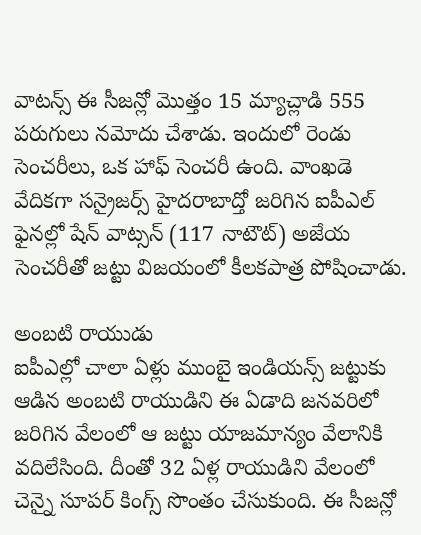వాటన్స్ ఈ సీజన్లో మొత్తం 15 మ్యాచ్లాడి 555 పరుగులు నమోదు చేశాడు. ఇందులో రెండు సెంచరీలు, ఒక హాఫ్ సెంచరీ ఉంది. వాంఖడె వేదికగా సన్రైజర్స్ హైదరాబాద్తో జరిగిన ఐపీఎల్ ఫైనల్లో షేన్ వాట్సన్ (117 నాటౌట్) అజేయ సెంచరీతో జట్టు విజయంలో కీలకపాత్ర పోషించాడు.

అంబటి రాయుడు
ఐపీఎల్లో చాలా ఏళ్లు ముంబై ఇండియన్స్ జట్టుకు ఆడిన అంబటి రాయుడిని ఈ ఏడాది జనవరిలో జరిగిన వేలంలో ఆ జట్టు యాజమాన్యం వేలానికి వదిలేసింది. దీంతో 32 ఏళ్ల రాయుడిని వేలంలో చెన్నై సూపర్ కింగ్స్ సొంతం చేసుకుంది. ఈ సీజన్లో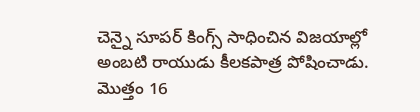చెన్నై సూపర్ కింగ్స్ సాధించిన విజయాల్లో అంబటి రాయుడు కీలకపాత్ర పోషించాడు. మొత్తం 16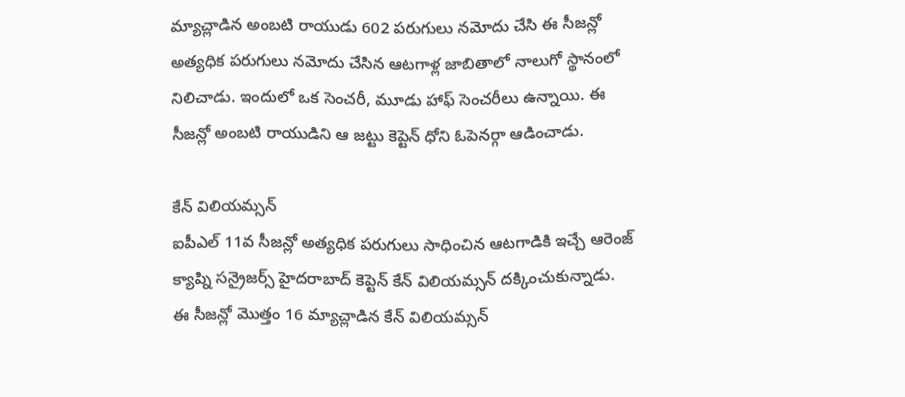మ్యాచ్లాడిన అంబటి రాయుడు 602 పరుగులు నమోదు చేసి ఈ సీజన్లో అత్యధిక పరుగులు నమోదు చేసిన ఆటగాళ్ల జాబితాలో నాలుగో స్థానంలో నిలిచాడు. ఇందులో ఒక సెంచరీ, మూడు హాఫ్ సెంచరీలు ఉన్నాయి. ఈ సీజన్లో అంబటి రాయుడిని ఆ జట్టు కెప్టెన్ ధోని ఓపెనర్గా ఆడించాడు.

కేన్ విలియమ్సన్
ఐపీఎల్ 11వ సీజన్లో అత్యధిక పరుగులు సాధించిన ఆటగాడికి ఇచ్చే ఆరెంజ్ క్యాప్ని సన్రైజర్స్ హైదరాబాద్ కెప్టెన్ కేన్ విలియమ్సన్ దక్కించుకున్నాడు. ఈ సీజన్లో మొత్తం 16 మ్యాచ్లాడిన కేన్ విలియమ్సన్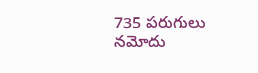735 పరుగులు నమోదు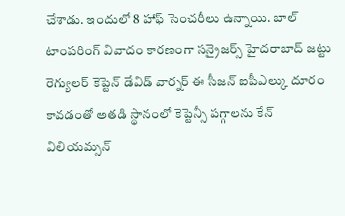చేశాడు. ఇందులో 8 హాఫ్ సెంచరీలు ఉన్నాయి. బాల్ టాంపరింగ్ వివాదం కారణంగా సన్రైజర్స్ హైదరాబాద్ జట్టు రెగ్యులర్ కెప్టెన్ డేవిడ్ వార్నర్ ఈ సీజన్ ఐపీఎల్కు దూరం కావడంతో అతడి స్థానంలో కెప్టెన్సీ పగ్గాలను కేన్ విలియమ్సన్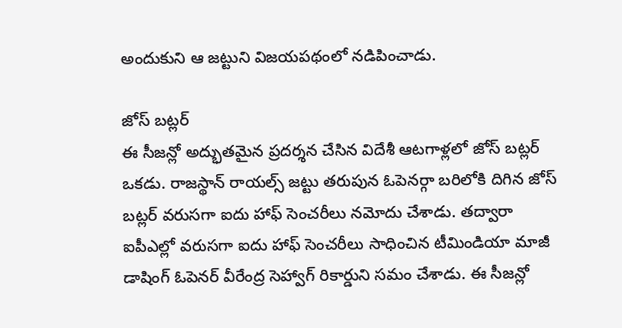అందుకుని ఆ జట్టుని విజయపథంలో నడిపించాడు.

జోస్ బట్లర్
ఈ సీజన్లో అద్భుతమైన ప్రదర్శన చేసిన విదేశీ ఆటగాళ్లలో జోస్ బట్లర్ ఒకడు. రాజస్థాన్ రాయల్స్ జట్టు తరుపున ఓపెనర్గా బరిలోకి దిగిన జోస్ బట్లర్ వరుసగా ఐదు హాఫ్ సెంచరీలు నమోదు చేశాడు. తద్వారా ఐపీఎల్లో వరుసగా ఐదు హాఫ్ సెంచరీలు సాధించిన టీమిండియా మాజీ డాషింగ్ ఓపెనర్ వీరేంద్ర సెహ్వాగ్ రికార్డుని సమం చేశాడు. ఈ సీజన్లో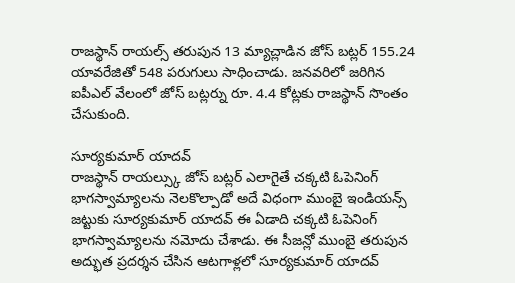రాజస్థాన్ రాయల్స్ తరుపున 13 మ్యాచ్లాడిన జోస్ బట్లర్ 155.24 యావరేజితో 548 పరుగులు సాధించాడు. జనవరిలో జరిగిన ఐపీఎల్ వేలంలో జోస్ బట్లర్ను రూ. 4.4 కోట్లకు రాజస్థాన్ సొంతం చేసుకుంది.

సూర్యకుమార్ యాదవ్
రాజస్థాన్ రాయల్స్కు జోస్ బట్లర్ ఎలాగైతే చక్కటి ఓపెనింగ్ భాగస్వామ్యాలను నెలకొల్పాడో అదే విధంగా ముంబై ఇండియన్స్ జట్టుకు సూర్యకుమార్ యాదవ్ ఈ ఏడాది చక్కటి ఓపెనింగ్ భాగస్వామ్యాలను నమోదు చేశాడు. ఈ సీజన్లో ముంబై తరుపున అద్భుత ప్రదర్శన చేసిన ఆటగాళ్లలో సూర్యకుమార్ యాదవ్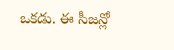ఒకడు. ఈ సీజన్లో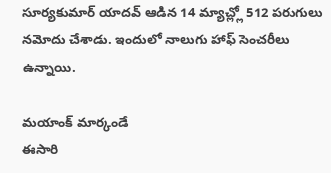సూర్యకుమార్ యాదవ్ ఆడిన 14 మ్యాచ్ల్లో 512 పరుగులు నమోదు చేశాడు. ఇందులో నాలుగు హాఫ్ సెంచరీలు ఉన్నాయి.

మయాంక్ మార్కండే
ఈసారి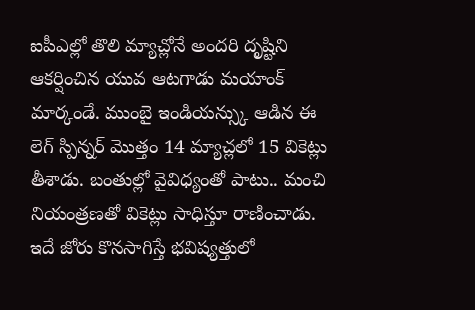ఐపీఎల్లో తొలి మ్యాచ్లోనే అందరి దృష్టిని ఆకర్షించిన యువ ఆటగాడు మయాంక్ మార్కండే. ముంబై ఇండియన్స్కు ఆడిన ఈ లెగ్ స్పిన్నర్ మొత్తం 14 మ్యాచ్లలో 15 వికెట్లు తీశాడు. బంతుల్లో వైవిధ్యంతో పాటు.. మంచి నియంత్రణతో వికెట్లు సాధిస్తూ రాణించాడు. ఇదే జోరు కొనసాగిస్తే భవిష్యత్తులో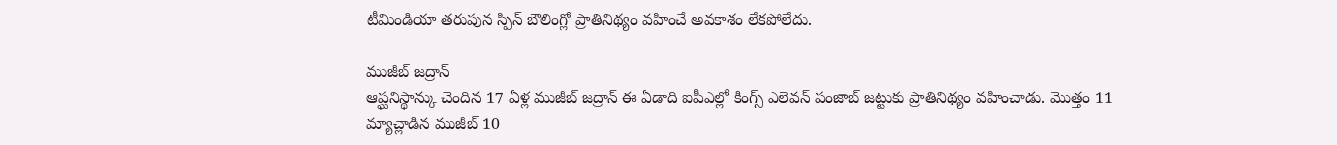టీమిండియా తరుపున స్పిన్ బౌలింగ్లో ప్రాతినిథ్యం వహించే అవకాశం లేకపోలేదు.

ముజీబ్ జద్రాన్
ఆప్ఘనిస్థాన్కు చెందిన 17 ఏళ్ల ముజీబ్ జద్రాన్ ఈ ఏడాది ఐపీఎల్లో కింగ్స్ ఎలెవన్ పంజాబ్ జట్టుకు ప్రాతినిథ్యం వహించాడు. మొత్తం 11 మ్యాచ్లాడిన ముజీబ్ 10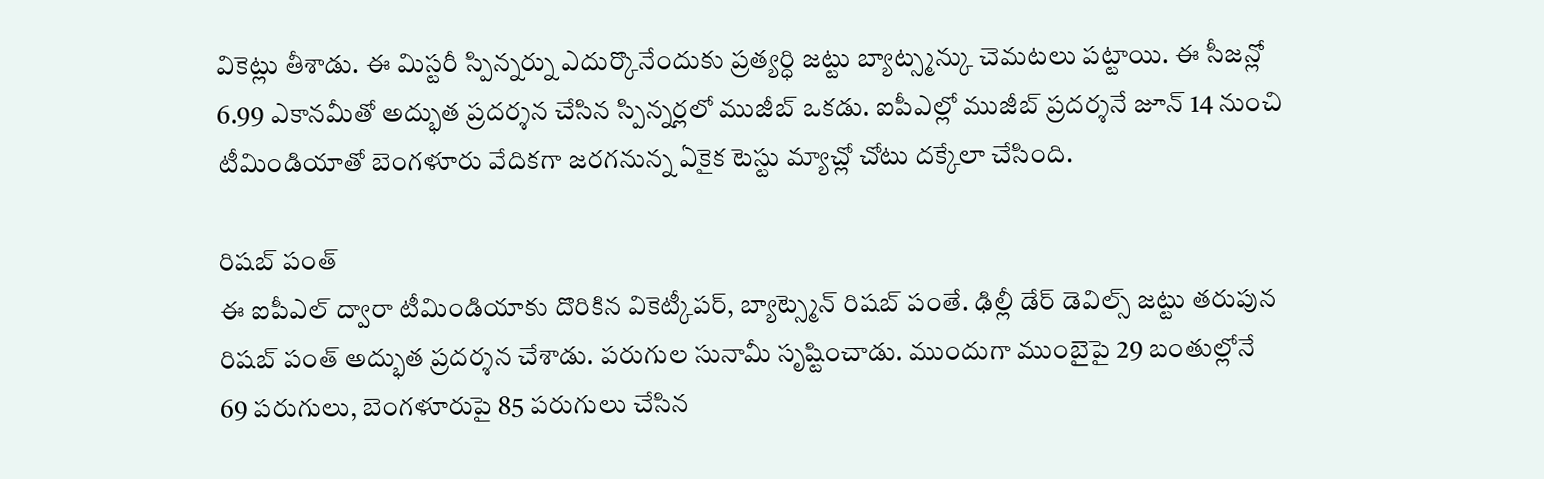వికెట్లు తీశాడు. ఈ మిస్టరీ స్పిన్నర్ను ఎదుర్కొనేందుకు ప్రత్యర్ధి జట్టు బ్యాట్స్మన్కు చెమటలు పట్టాయి. ఈ సీజన్లో 6.99 ఎకానమీతో అద్భుత ప్రదర్శన చేసిన స్పిన్నర్లలో ముజీబ్ ఒకడు. ఐపీఎల్లో ముజీబ్ ప్రదర్శనే జూన్ 14 నుంచి టీమిండియాతో బెంగళూరు వేదికగా జరగనున్న ఏకైక టెస్టు మ్యాచ్లో చోటు దక్కేలా చేసింది.

రిషబ్ పంత్
ఈ ఐపీఎల్ ద్వారా టీమిండియాకు దొరికిన వికెట్కీపర్, బ్యాట్స్మెన్ రిషబ్ పంతే. ఢిల్లీ డేర్ డెవిల్స్ జట్టు తరుపున రిషబ్ పంత్ అద్భుత ప్రదర్శన చేశాడు. పరుగుల సునామీ సృష్టించాడు. ముందుగా ముంబైపై 29 బంతుల్లోనే 69 పరుగులు, బెంగళూరుపై 85 పరుగులు చేసిన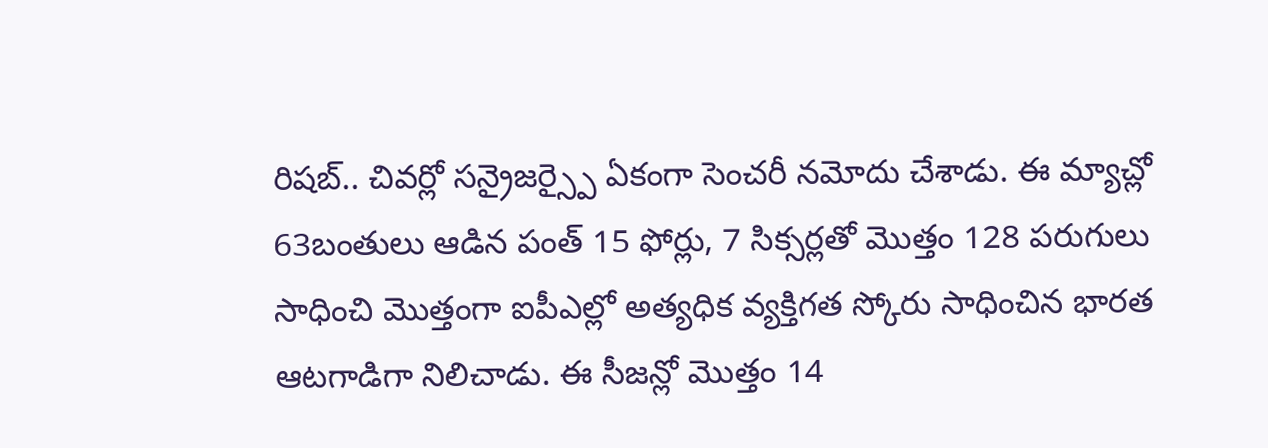రిషబ్.. చివర్లో సన్రైజర్స్పై ఏకంగా సెంచరీ నమోదు చేశాడు. ఈ మ్యాచ్లో 63బంతులు ఆడిన పంత్ 15 ఫోర్లు, 7 సిక్సర్లతో మొత్తం 128 పరుగులు సాధించి మొత్తంగా ఐపీఎల్లో అత్యధిక వ్యక్తిగత స్కోరు సాధించిన భారత ఆటగాడిగా నిలిచాడు. ఈ సీజన్లో మొత్తం 14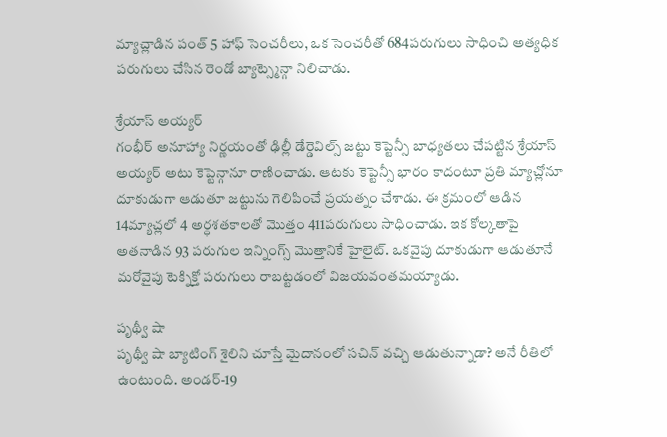మ్యాచ్లాడిన పంత్ 5 హాఫ్ సెంచరీలు, ఒక సెంచరీతో 684పరుగులు సాధించి అత్యధిక పరుగులు చేసిన రెండో బ్యాట్స్మెన్గా నిలిచాడు.

శ్రేయాస్ అయ్యర్
గంభీర్ అనూహ్యా నిర్ణయంతో ఢిల్లీ డేర్డెవిల్స్ జట్టు కెప్టెన్సీ బాధ్యతలు చేపట్టిన శ్రేయాస్ అయ్యర్ అటు కెప్టెన్గానూ రాణించాడు. ఆటకు కెప్టెన్సీ భారం కాదంటూ ప్రతి మ్యాచ్లోనూ దూకుడుగా ఆడుతూ జట్టును గెలిపించే ప్రయత్నం చేశాడు. ఈ క్రమంలో ఆడిన 14మ్యాచ్లలో 4 అర్ధశతకాలతో మొత్తం 411పరుగులు సాధించాడు. ఇక కోల్కతాపై అతనాడిన 93 పరుగుల ఇన్నింగ్స్ మొత్తానికే హైలైట్. ఒకవైపు దూకుడుగా ఆడుతూనే మరోవైపు టెక్నిక్తో పరుగులు రాబట్టడంలో విజయవంతమయ్యాడు.

పృథ్వీ షా
పృథ్వీ షా బ్యాటింగ్ శైలిని చూస్తే మైదానంలో సచిన్ వచ్చి ఆడుతున్నాడా? అనే రీతిలో ఉంటుంది. అండర్-19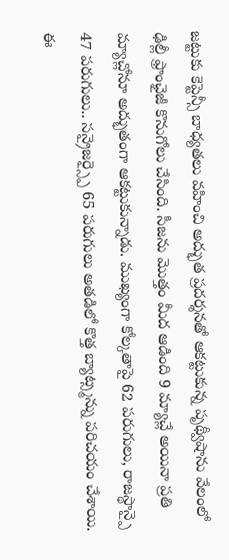జట్టుకు కెప్టెన్సీ బాధ్యతలు వహించి అద్భుత ప్రదర్శనతో ఆకట్టుకున్న పృథ్వీషాను వేలంలో ఢిల్లీ ఫ్రాంఛైజీ కొనుగోలు చేసింది. సీజను మొత్తం మీద ఆడింది 9 మ్యాచ్లే అయినా ప్రతి మ్యాచ్లోనూ అద్భుతంగా ఆకట్టుకున్నాడు. ముఖ్యంగా కోల్కతాపై 62 పరుగులు, రాజస్థాన్పై 47 పరుగులు.. సన్రైజర్స్పై 65 పరుగులు అతడిలో కొత్త బ్యాట్స్మన్ను పరిచయం చేశాయి. ఈ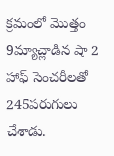క్రమంలో మొత్తం 9మ్యాచ్లాడిన షా 2 హాఫ్ సెంచరీలతో 245పరుగులు చేశాడు.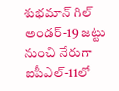శుభమాన్ గిల్
అండర్-19 జట్టు నుంచి నేరుగా ఐపీఎల్-11లో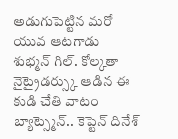అడుగుపెట్టిన మరో యువ ఆటగాడు శుభ్మన్ గిల్. కోల్కతా నైట్రైడర్స్కు ఆడిన ఈ కుడి చేతి వాటం బ్యాట్స్మెన్.. కెప్టెన్ దినేశ్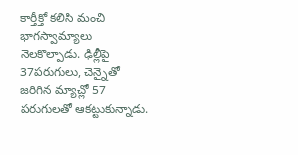కార్తీక్తో కలిసి మంచి భాగస్వామ్యాలు నెలకొల్పాడు. ఢిల్లీపై 37పరుగులు, చెన్నైతో జరిగిన మ్యాచ్లో 57 పరుగులతో ఆకట్టుకున్నాడు.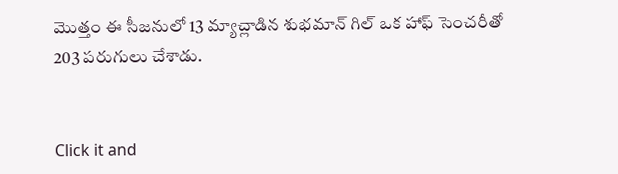మొత్తం ఈ సీజనులో 13 మ్యాచ్లాడిన శుభమాన్ గిల్ ఒక హాఫ్ సెంచరీతో 203 పరుగులు చేశాడు.


Click it and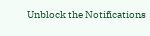Unblock the Notifications